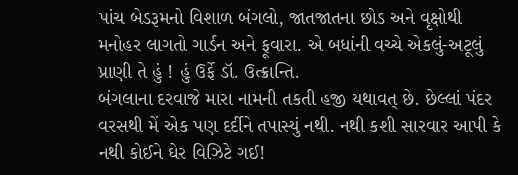પાંચ બેડરૂમનો વિશાળ બંગલો, જાતજાતના છોડ અને વૃક્ષોથી મનોહર લાગતો ગાર્ડન અને ફૂવારા. એ બધાંની વચ્ચે એકલું-અટૂલું પ્રાણી તે હું ! હું ઉર્ફે ડૉ. ઉત્ક્રાન્તિ.
બંગલાના દરવાજે મારા નામની તકતી હજી યથાવત્ છે. છેલ્લાં પંદર વરસથી મેં એક પણ દર્દીને તપાસ્યું નથી. નથી કશી સારવાર આપી કે નથી કોઈને ઘેર વિઝિટે ગઈ!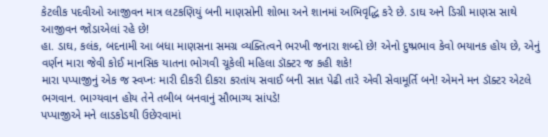કેટલીક પદવીઓ આજીવન માત્ર લટકણિયું બની માણસોની શોભા અને શાનમાં અભિવૃદ્ધિ કરે છે. ડાઘ અને ડિગ્રી માણસ સાથે આજીવન જોડાએલાં રહે છે!
હા. ડાઘ, કલંક, બદનામી આ બધા માણસના સમગ્ર વ્યક્તિત્વને ભરખી જનારા શબ્દો છે! એનો દુષ્પ્રભાવ કેવો ભયાનક હોય છે, એનું વર્ણન મારા જેવી કોઈ માનસિક યાતના ભોગવી ચૂકેલી મહિલા ડૉક્ટર જ કહી શકે!
મારા પપ્પાજીનું એક જ સ્વપ્નઃ મારી દીકરી દીકરા કરતાંય સવાઈ બની સાત પેઢી તારે એવી સેવામૂર્તિ બને! એમને મન ડૉક્ટર એટલે ભગવાન. ભાગ્યવાન હોય તેને તબીબ બનવાનું સૌભાગ્ય સાંપડે!
પપ્પાજીએ મને લાડકોડથી ઉછેરવામાં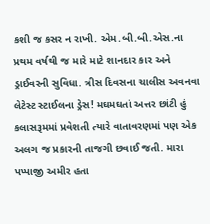કશી જ કસર ન રાખી. એમ.બી.બી.એસ.ના પ્રથમ વર્ષથી જ મારે માટે શાનદાર કાર અને ડ્રાઈવરની સુવિધા. ત્રીસ દિવસના ચાલીસ અવનવા લેટેસ્ટ સ્ટાઈલના ડ્રેસ! મઘમઘતાં અત્તર છાંટી હું કલાસરૂમમાં પ્રવેશતી ત્યારે વાતાવરણમાં પણ એક અલગ જ પ્રકારની તાજગી છવાઈ જતી. મારા પપ્પાજી અમીર હતા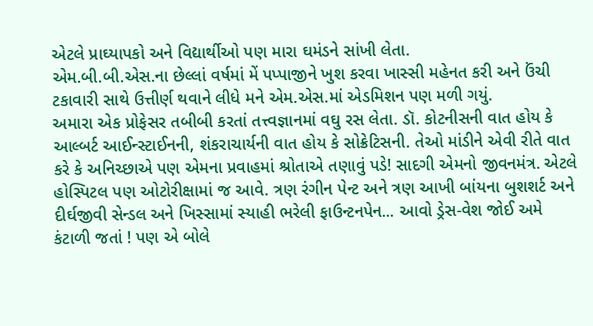એટલે પ્રાઘ્યાપકો અને વિદ્યાર્થીઓ પણ મારા ઘમંડને સાંખી લેતા.
એમ.બી.બી.એસ.ના છેલ્લાં વર્ષમાં મેં પપ્પાજીને ખુશ કરવા ખાસ્સી મહેનત કરી અને ઉંચી ટકાવારી સાથે ઉત્તીર્ણ થવાને લીધે મને એમ.એસ.માં એડમિશન પણ મળી ગયું.
અમારા એક પ્રોફેસર તબીબી કરતાં તત્ત્વજ્ઞાનમાં વઘુ રસ લેતા. ડૉ. કોટનીસની વાત હોય કે આલ્બર્ટ આઈન્સ્ટાઈનની, શંકરાચાર્યની વાત હોય કે સોક્રેટિસની. તેઓ માંડીને એવી રીતે વાત કરે કે અનિચ્છાએ પણ એમના પ્રવાહમાં શ્રોતાએ તણાવું પડે! સાદગી એમનો જીવનમંત્ર. એટલે હોસ્પિટલ પણ ઓટોરીક્ષામાં જ આવે. ત્રણ રંગીન પેન્ટ અને ત્રણ આખી બાંયના બુશશર્ટ અને દીર્ઘજીવી સેન્ડલ અને ખિસ્સામાં સ્યાહી ભરેલી ફાઉન્ટનપેન... આવો ડ્રેસ-વેશ જોઈ અમે કંટાળી જતાં ! પણ એ બોલે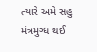ત્યારે અમે સહુ મંત્રમુગ્ધ થઈ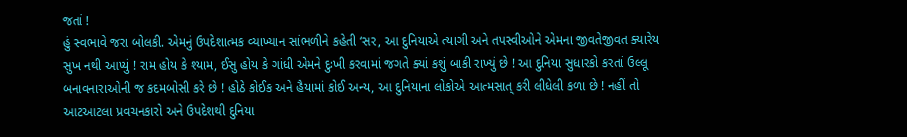જતાં !
હું સ્વભાવે જરા બોલકી. એમનું ઉપદેશાત્મક વ્યાખ્યાન સાંભળીને કહેતી ‘સર, આ દુનિયાએ ત્યાગી અને તપસ્વીઓને એમના જીવતેજીવત ક્યારેય સુખ નથી આપ્યું ! રામ હોય કે શ્યામ, ઈસુ હોય કે ગાંધી એમને દુઃખી કરવામાં જગતે ક્યાં કશું બાકી રાખ્યું છે ! આ દુનિયા સુધારકો કરતાં ઉલ્લૂ બનાવનારાઓની જ કદમબોસી કરે છે ! હોઠે કોઈક અને હૈયામાં કોઈ અન્ય, આ દુનિયાના લોકોએ આત્મસાત્ કરી લીધેલી કળા છે ! નહીં તો આટઆટલા પ્રવચનકારો અને ઉપદેશથી દુનિયા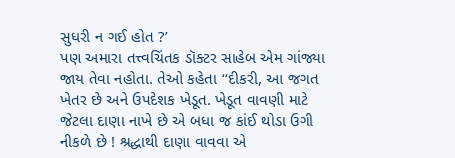સુધરી ન ગઈ હોત ?’
પણ અમારા તત્ત્વચિંતક ડૉક્ટર સાહેબ એમ ગાંજ્યા જાય તેવા નહોતા. તેઓ કહેતા ‘‘દીકરી, આ જગત ખેતર છે અને ઉપદેશક ખેડૂત. ખેડૂત વાવણી માટે જેટલા દાણા નાખે છે એ બધા જ કાંઈ થોડા ઉગી નીકળે છે ! શ્રદ્ધાથી દાણા વાવવા એ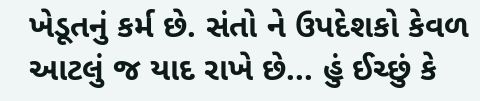ખેડૂતનું કર્મ છે. સંતો ને ઉપદેશકો કેવળ આટલું જ યાદ રાખે છે... હું ઈચ્છું કે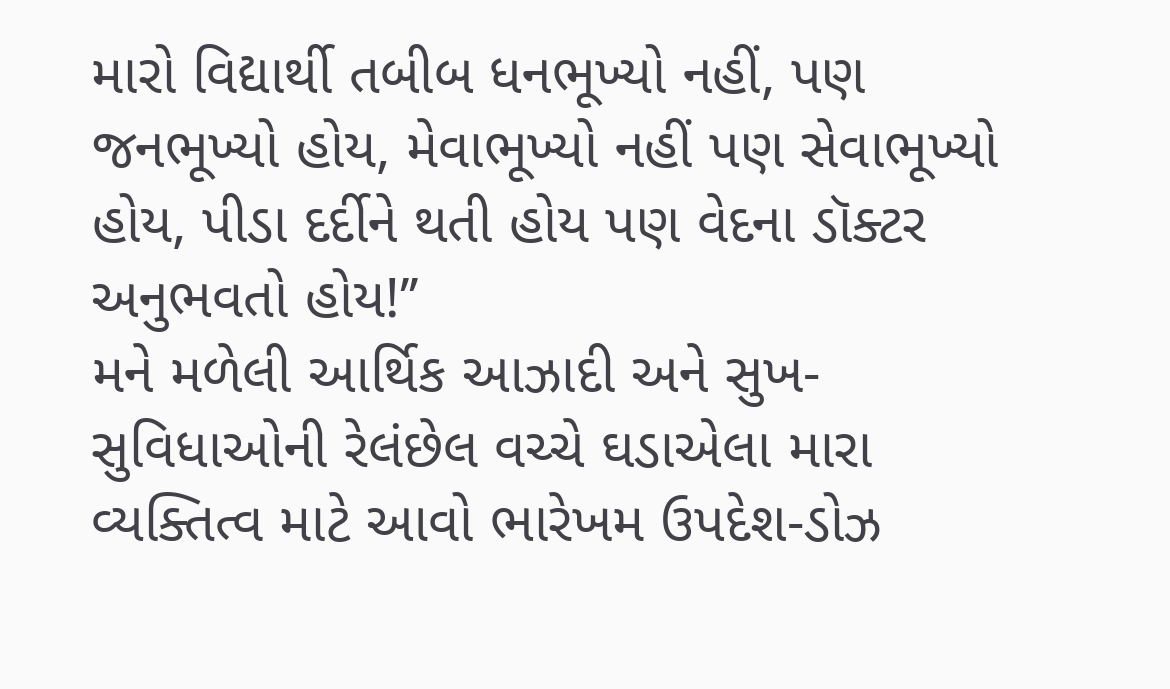મારો વિદ્યાર્થી તબીબ ધનભૂખ્યો નહીં, પણ જનભૂખ્યો હોય, મેવાભૂખ્યો નહીં પણ સેવાભૂખ્યો હોય, પીડા દર્દીને થતી હોય પણ વેદના ડૉક્ટર અનુભવતો હોય!’’
મને મળેલી આર્થિક આઝાદી અને સુખ-સુવિધાઓની રેલંછેલ વચ્ચે ઘડાએલા મારા વ્યક્તિત્વ માટે આવો ભારેખમ ઉપદેશ-ડોઝ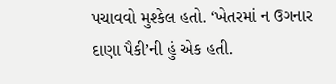પચાવવો મુશ્કેલ હતો. ‘ખેતરમાં ન ઉગનાર દાણા પૈકી’ની હું એક હતી.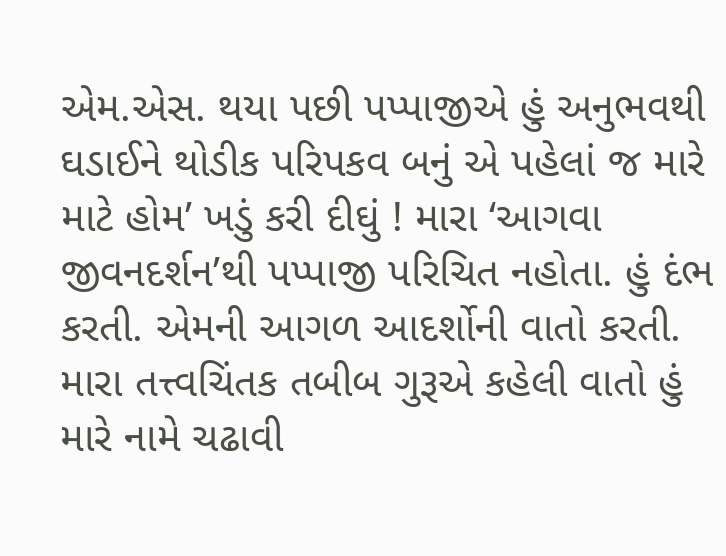એમ.એસ. થયા પછી પપ્પાજીએ હું અનુભવથી ઘડાઈને થોડીક પરિપકવ બનું એ પહેલાં જ મારે માટે હોમ’ ખડું કરી દીઘું ! મારા ‘આગવા જીવનદર્શન’થી પપ્પાજી પરિચિત નહોતા. હું દંભ કરતી. એમની આગળ આદર્શોની વાતો કરતી. મારા તત્ત્વચિંતક તબીબ ગુરૂએ કહેલી વાતો હું મારે નામે ચઢાવી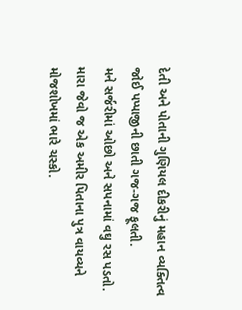દેતી અને પોતાની ગુણિયલ દીકરીનું મહાન વ્યક્તિત્વ જોઈ પપ્પાજીની છાતી ગજ-ગજ ફૂલતી.
મને સર્જરીમાં ઓછો અને સપનામાં વઘુ રસ પડતો. મારા જેવો જ એક અમીર પિતાના પુત્ર વાયવ્યને મોજશોખમાં ભારે ચસ્કો.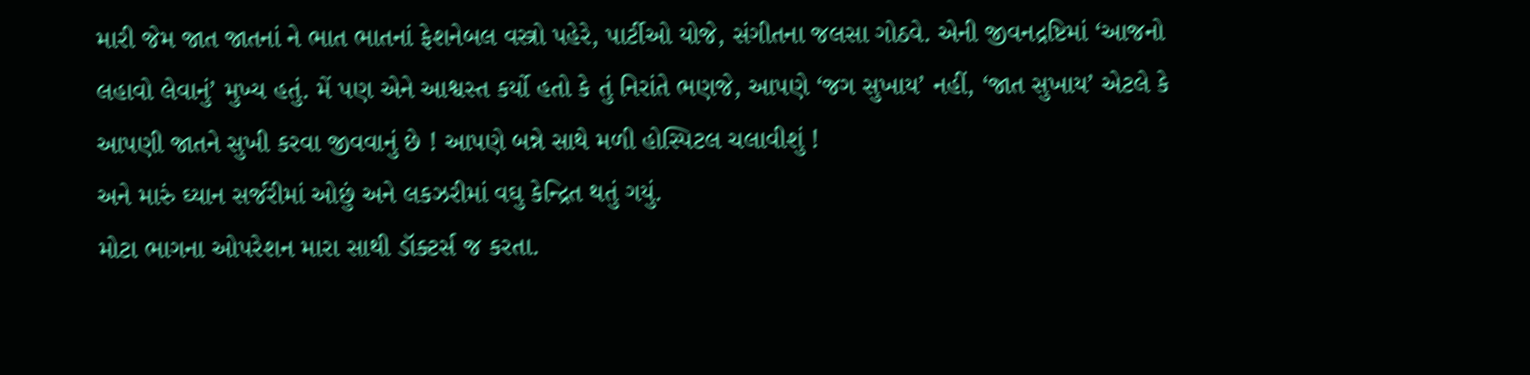મારી જેમ જાત જાતનાં ને ભાત ભાતનાં ફેશનેબલ વસ્ત્રો પહેરે, પાર્ટીઓ યોજે, સંગીતના જલસા ગોઠવે. એની જીવનદ્રષ્ટિમાં ‘આજનો લહાવો લેવાનું’ મુખ્ય હતું. મેં પણ એને આશ્વસ્ત કર્યો હતો કે તું નિરાંતે ભણજે, આપણે ‘જગ સુખાય’ નહીં, ‘જાત સુખાય’ એટલે કે આપણી જાતને સુખી કરવા જીવવાનું છે ! આપણે બન્ને સાથે મળી હોસ્પિટલ ચલાવીશું !
અને મારું ઘ્યાન સર્જરીમાં ઓછું અને લકઝરીમાં વઘુ કેન્દ્રિત થતું ગયું.
મોટા ભાગના ઓપરેશન મારા સાથી ડૉક્ટર્સ જ કરતા.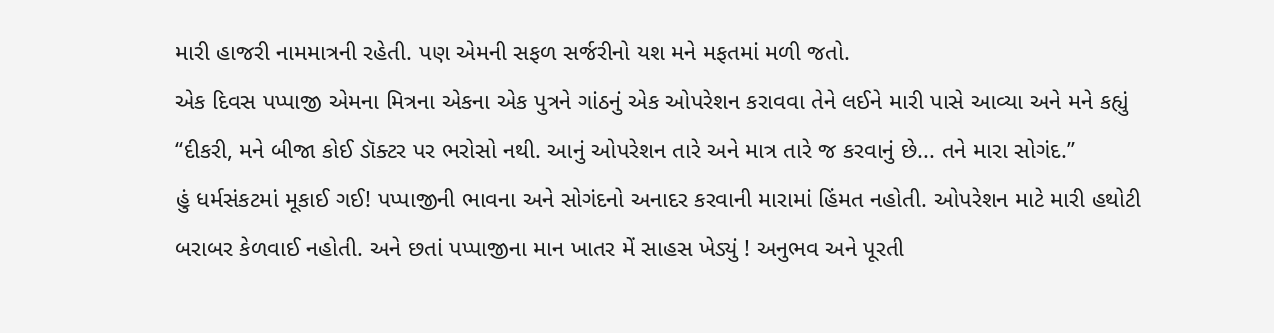મારી હાજરી નામમાત્રની રહેતી. પણ એમની સફળ સર્જરીનો યશ મને મફતમાં મળી જતો.
એક દિવસ પપ્પાજી એમના મિત્રના એકના એક પુત્રને ગાંઠનું એક ઓપરેશન કરાવવા તેને લઈને મારી પાસે આવ્યા અને મને કહ્યું ‘‘દીકરી, મને બીજા કોઈ ડૉક્ટર પર ભરોસો નથી. આનું ઓપરેશન તારે અને માત્ર તારે જ કરવાનું છે... તને મારા સોગંદ.’’
હું ધર્મસંકટમાં મૂકાઈ ગઈ! પપ્પાજીની ભાવના અને સોગંદનો અનાદર કરવાની મારામાં હિંમત નહોતી. ઓપરેશન માટે મારી હથોટી બરાબર કેળવાઈ નહોતી. અને છતાં પપ્પાજીના માન ખાતર મેં સાહસ ખેડ્યું ! અનુભવ અને પૂરતી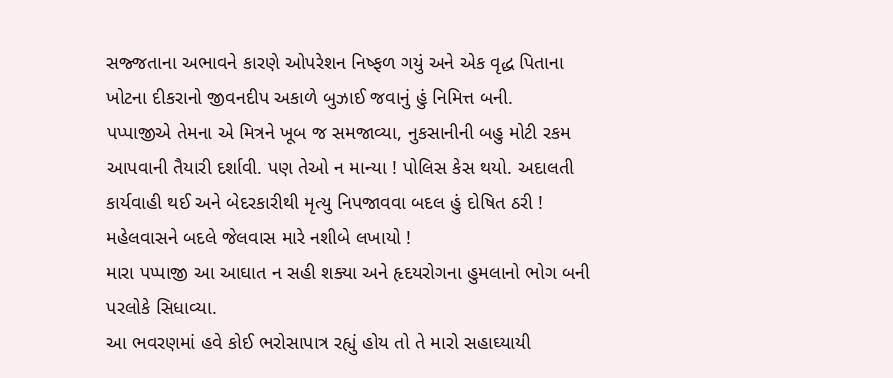સજ્જતાના અભાવને કારણે ઓપરેશન નિષ્ફળ ગયું અને એક વૃદ્ધ પિતાના ખોટના દીકરાનો જીવનદીપ અકાળે બુઝાઈ જવાનું હું નિમિત્ત બની.
પપ્પાજીએ તેમના એ મિત્રને ખૂબ જ સમજાવ્યા, નુકસાનીની બહુ મોટી રકમ આપવાની તૈયારી દર્શાવી. પણ તેઓ ન માન્યા ! પોલિસ કેસ થયો. અદાલતી કાર્યવાહી થઈ અને બેદરકારીથી મૃત્યુ નિપજાવવા બદલ હું દોષિત ઠરી ! મહેલવાસને બદલે જેલવાસ મારે નશીબે લખાયો !
મારા પપ્પાજી આ આઘાત ન સહી શક્યા અને હૃદયરોગના હુમલાનો ભોગ બની પરલોકે સિધાવ્યા.
આ ભવરણમાં હવે કોઈ ભરોસાપાત્ર રહ્યું હોય તો તે મારો સહાઘ્યાયી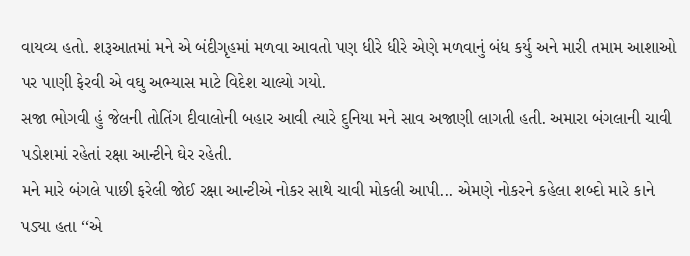વાયવ્ય હતો. શરૂઆતમાં મને એ બંદીગૃહમાં મળવા આવતો પણ ધીરે ધીરે એણે મળવાનું બંધ કર્યુ અને મારી તમામ આશાઓ પર પાણી ફેરવી એ વઘુ અભ્યાસ માટે વિદેશ ચાલ્યો ગયો.
સજા ભોગવી હું જેલની તોતિંગ દીવાલોની બહાર આવી ત્યારે દુનિયા મને સાવ અજાણી લાગતી હતી. અમારા બંગલાની ચાવી પડોશમાં રહેતાં રક્ષા આન્ટીને ઘેર રહેતી.
મને મારે બંગલે પાછી ફરેલી જોઈ રક્ષા આન્ટીએ નોકર સાથે ચાવી મોકલી આપી... એમણે નોકરને કહેલા શબ્દો મારે કાને પડ્યા હતા ‘‘એ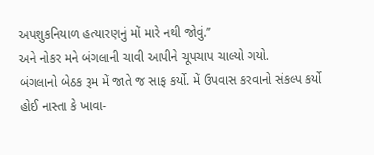અપશુકનિયાળ હત્યારણનું મોં મારે નથી જોવું.’’
અને નોકર મને બંગલાની ચાવી આપીને ચૂપચાપ ચાલ્યો ગયો.
બંગલાનો બેઠક રૂમ મેં જાતે જ સાફ કર્યો. મેં ઉપવાસ કરવાનો સંકલ્પ કર્યો હોઈ નાસ્તા કે ખાવા-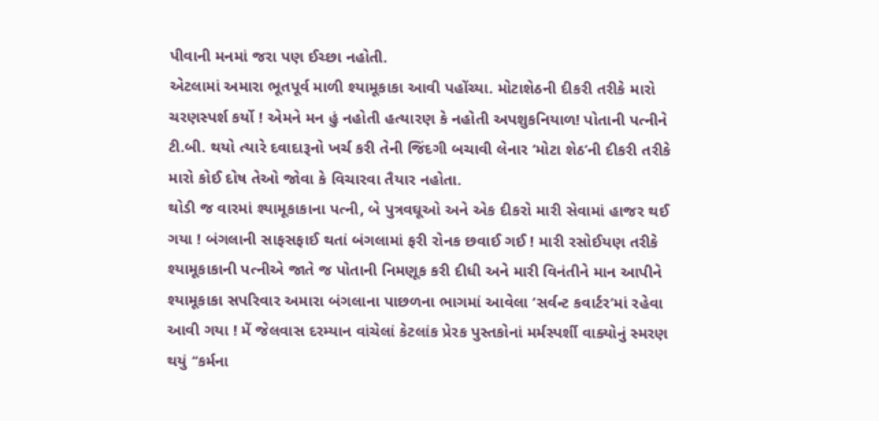પીવાની મનમાં જરા પણ ઈચ્છા નહોતી.
એટલામાં અમારા ભૂતપૂર્વ માળી શ્યામૂકાકા આવી પહોંચ્યા. મોટાશેઠની દીકરી તરીકે મારો ચરણસ્પર્શ કર્યો ! એમને મન હું નહોતી હત્યારણ કે નહોતી અપશુકનિયાળ! પોતાની પત્નીને ટી.બી. થયો ત્યારે દવાદારૂનો ખર્ચ કરી તેની જિંદગી બચાવી લેનાર ‘મોટા શેઠ’ની દીકરી તરીકે મારો કોઈ દોષ તેઓ જોવા કે વિચારવા તૈયાર નહોતા.
થોડી જ વારમાં શ્યામૂકાકાના પત્ની, બે પુત્રવઘૂઓ અને એક દીકરો મારી સેવામાં હાજર થઈ ગયા ! બંગલાની સાફસફાઈ થતાં બંગલામાં ફરી રોનક છવાઈ ગઈ ! મારી રસોઈયણ તરીકે શ્યામૂકાકાની પત્નીએ જાતે જ પોતાની નિમણૂક કરી દીધી અને મારી વિનંતીને માન આપીને શ્યામૂકાકા સપરિવાર અમારા બંગલાના પાછળના ભાગમાં આવેલા ‘સર્વન્ટ કવાર્ટર’માં રહેવા આવી ગયા ! મેં જેલવાસ દરમ્યાન વાંચેલાં કેટલાંક પ્રેરક પુસ્તકોનાં મર્મસ્પર્શી વાક્યોનું સ્મરણ થયું ‘‘કર્મના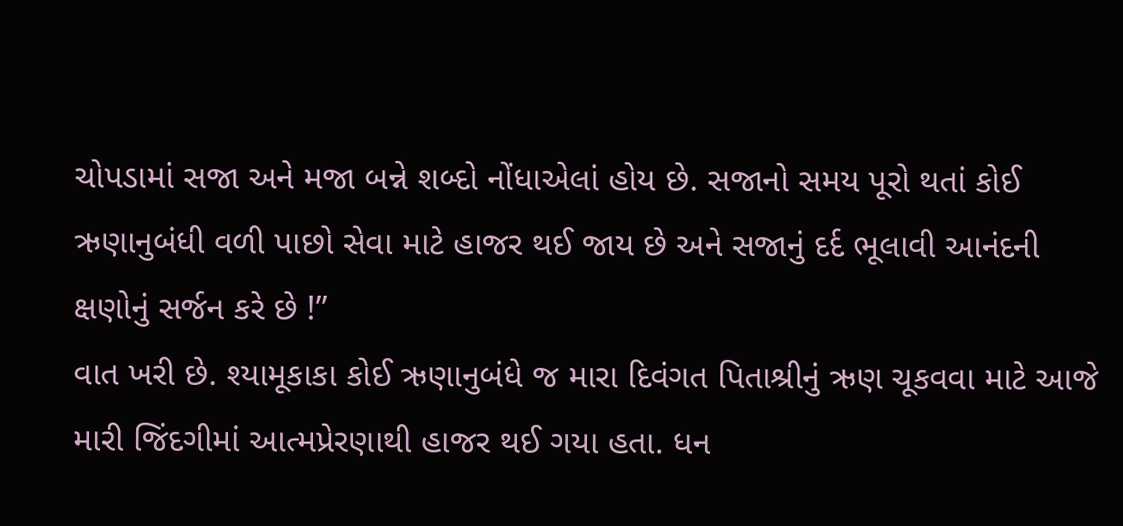ચોપડામાં સજા અને મજા બન્ને શબ્દો નોંધાએલાં હોય છે. સજાનો સમય પૂરો થતાં કોઈ ઋણાનુબંધી વળી પાછો સેવા માટે હાજર થઈ જાય છે અને સજાનું દર્દ ભૂલાવી આનંદની ક્ષણોનું સર્જન કરે છે !’’
વાત ખરી છે. શ્યામૂકાકા કોઈ ઋણાનુબંધે જ મારા દિવંગત પિતાશ્રીનું ઋણ ચૂકવવા માટે આજે મારી જિંદગીમાં આત્મપ્રેરણાથી હાજર થઈ ગયા હતા. ધન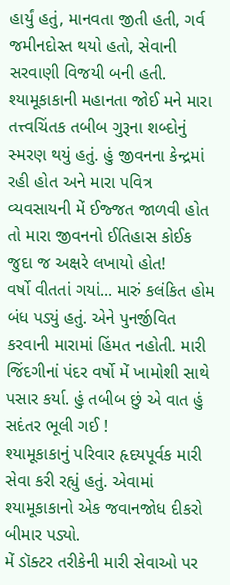હાર્યું હતું, માનવતા જીતી હતી, ગર્વ જમીનદોસ્ત થયો હતો, સેવાની સરવાણી વિજયી બની હતી. શ્યામૂકાકાની મહાનતા જોઈ મને મારા તત્ત્વચિંતક તબીબ ગુરૂના શબ્દોનું સ્મરણ થયું હતું. હું જીવનના કેન્દ્રમાં રહી હોત અને મારા પવિત્ર વ્યવસાયની મેં ઈજ્જત જાળવી હોત તો મારા જીવનનો ઈતિહાસ કોઈક જુદા જ અક્ષરે લખાયો હોત!
વર્ષો વીતતાં ગયાં... મારું કલંકિત હોમ બંધ પડ્યું હતું. એને પુનર્જીવિત કરવાની મારામાં હિંમત નહોતી. મારી જિંદગીનાં પંદર વર્ષો મેં ખામોશી સાથે પસાર કર્યા. હું તબીબ છું એ વાત હું સદંતર ભૂલી ગઈ !
શ્યામૂકાકાનું પરિવાર હૃદયપૂર્વક મારી સેવા કરી રહ્યું હતું. એવામાં શ્યામૂકાકાનો એક જવાનજોધ દીકરો બીમાર પડ્યો.
મેં ડૉક્ટર તરીકેની મારી સેવાઓ પર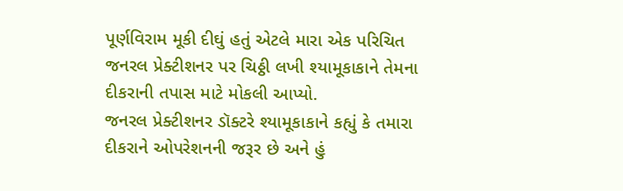પૂર્ણવિરામ મૂકી દીઘું હતું એટલે મારા એક પરિચિત જનરલ પ્રેક્ટીશનર પર ચિઠ્ઠી લખી શ્યામૂકાકાને તેમના દીકરાની તપાસ માટે મોકલી આપ્યો.
જનરલ પ્રેક્ટીશનર ડૉક્ટરે શ્યામૂકાકાને કહ્યું કે તમારા દીકરાને ઓપરેશનની જરૂર છે અને હું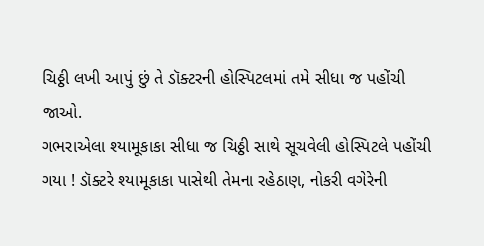ચિઠ્ઠી લખી આપું છું તે ડૉક્ટરની હોસ્પિટલમાં તમે સીધા જ પહોંચી જાઓ.
ગભરાએલા શ્યામૂકાકા સીધા જ ચિઠ્ઠી સાથે સૂચવેલી હોસ્પિટલે પહોંચી ગયા ! ડૉક્ટરે શ્યામૂકાકા પાસેથી તેમના રહેઠાણ, નોકરી વગેરેની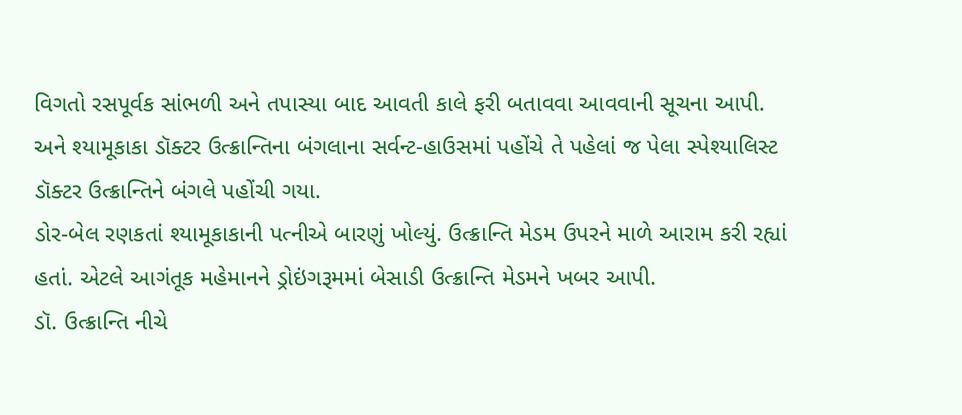વિગતો રસપૂર્વક સાંભળી અને તપાસ્યા બાદ આવતી કાલે ફરી બતાવવા આવવાની સૂચના આપી.
અને શ્યામૂકાકા ડૉક્ટર ઉત્ક્રાન્તિના બંગલાના સર્વન્ટ-હાઉસમાં પહોંચે તે પહેલાં જ પેલા સ્પેશ્યાલિસ્ટ ડૉક્ટર ઉત્ક્રાન્તિને બંગલે પહોંચી ગયા.
ડોર-બેલ રણકતાં શ્યામૂકાકાની પત્નીએ બારણું ખોલ્યું. ઉત્ક્રાન્તિ મેડમ ઉપરને માળે આરામ કરી રહ્યાં હતાં. એટલે આગંતૂક મહેમાનને ડ્રોઇંગરૂમમાં બેસાડી ઉત્ક્રાન્તિ મેડમને ખબર આપી.
ડૉ. ઉત્ક્રાન્તિ નીચે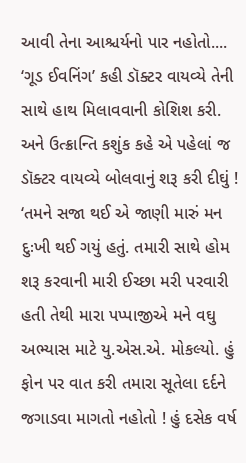આવી તેના આશ્ચર્યનો પાર નહોતો.... ‘ગૂડ ઈવનિંગ’ કહી ડૉક્ટર વાયવ્યે તેની સાથે હાથ મિલાવવાની કોશિશ કરી.
અને ઉત્ક્રાન્તિ કશુંક કહે એ પહેલાં જ ડૉક્ટર વાયવ્યે બોલવાનું શરૂ કરી દીઘું ! ‘તમને સજા થઈ એ જાણી મારું મન દુઃખી થઈ ગયું હતું. તમારી સાથે હોમ શરૂ કરવાની મારી ઈચ્છા મરી પરવારી હતી તેથી મારા પપ્પાજીએ મને વઘુ અભ્યાસ માટે યુ.એસ.એ. મોકલ્યો. હું ફોન પર વાત કરી તમારા સૂતેલા દર્દને જગાડવા માગતો નહોતો ! હું દસેક વર્ષ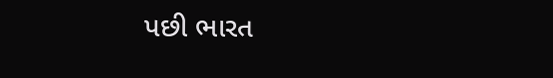પછી ભારત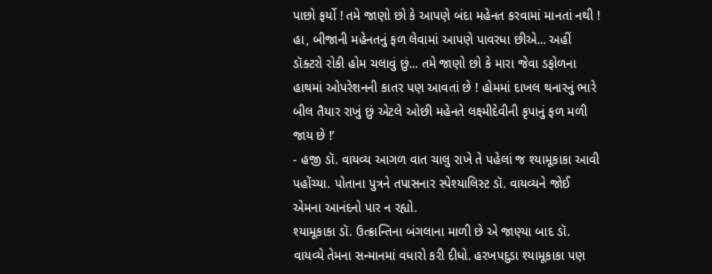પાછો ફર્યો ! તમે જાણો છો કે આપણે બંદા મહેનત કરવામાં માનતાં નથી ! હા, બીજાની મહેનતનું ફળ લેવામાં આપણે પાવરધા છીએ... અહીં ડૉક્ટરો રોકી હોમ ચલાવું છું... તમે જાણો છો કે મારા જેવા ડફોળના હાથમાં ઓપરેશનની કાતર પણ આવતાં છે ! હોમમાં દાખલ થનારનું ભારે બીલ તૈયાર રાખું છું એટલે ઓછી મહેનતે લક્ષ્મીદેવીની કૃપાનું ફળ મળી જાય છે !’
- હજી ડૉ. વાયવ્ય આગળ વાત ચાલુ રાખે તે પહેલાં જ શ્યામૂકાકા આવી પહોંચ્યા. પોતાના પુત્રને તપાસનાર સ્પેશ્યાલિસ્ટ ડૉ. વાયવ્યને જોઈ એમના આનંદનો પાર ન રહ્યો.
શ્યામૂકાકા ડૉ. ઉત્ક્રાન્તિના બંગલાના માળી છે એ જાણ્યા બાદ ડૉ. વાયવ્યે તેમના સન્માનમાં વધારો કરી દીધો. હરખપદુડા શ્યામૂકાકા પણ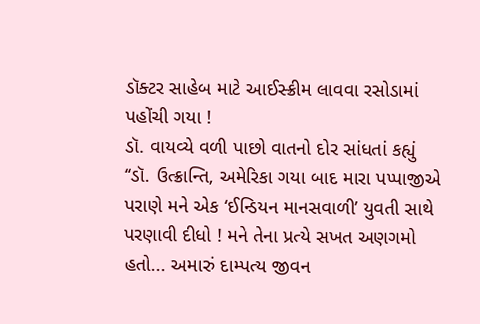ડૉક્ટર સાહેબ માટે આઈસ્ક્રીમ લાવવા રસોડામાં પહોંચી ગયા !
ડૉ. વાયવ્યે વળી પાછો વાતનો દોર સાંધતાં કહ્યું ‘‘ડૉ. ઉત્ક્રાન્તિ, અમેરિકા ગયા બાદ મારા પપ્પાજીએ પરાણે મને એક ‘ઈન્ડિયન માનસવાળી’ યુવતી સાથે પરણાવી દીધો ! મને તેના પ્રત્યે સખત અણગમો હતો... અમારું દામ્પત્ય જીવન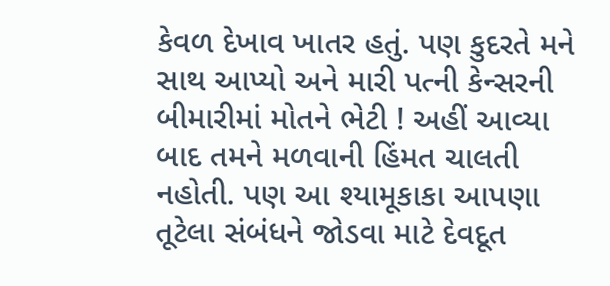કેવળ દેખાવ ખાતર હતું. પણ કુદરતે મને સાથ આપ્યો અને મારી પત્ની કેન્સરની બીમારીમાં મોતને ભેટી ! અહીં આવ્યા બાદ તમને મળવાની હિંમત ચાલતી નહોતી. પણ આ શ્યામૂકાકા આપણા તૂટેલા સંબંધને જોડવા માટે દેવદૂત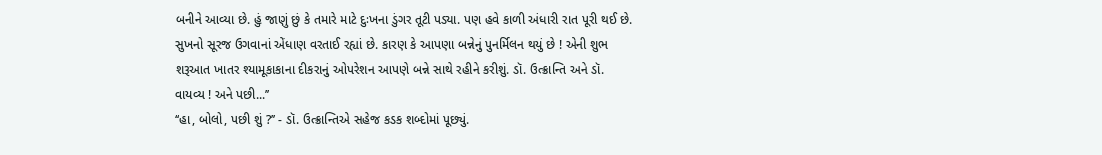બનીને આવ્યા છે. હું જાણું છું કે તમારે માટે દુઃખના ડુંગર તૂટી પડ્યા. પણ હવે કાળી અંધારી રાત પૂરી થઈ છે. સુખનો સૂરજ ઉગવાનાં એંધાણ વરતાઈ રહ્યાં છે. કારણ કે આપણા બન્નેનું પુનર્મિલન થયું છે ! એની શુભ શરૂઆત ખાતર શ્યામૂકાકાના દીકરાનું ઓપરેશન આપણે બન્ને સાથે રહીને કરીશું. ડૉ. ઉત્ક્રાન્તિ અને ડૉ. વાયવ્ય ! અને પછી...’’
‘‘હા, બોલો, પછી શું ?’’ - ડૉ. ઉત્ક્રાન્તિએ સહેજ કડક શબ્દોમાં પૂછ્યું.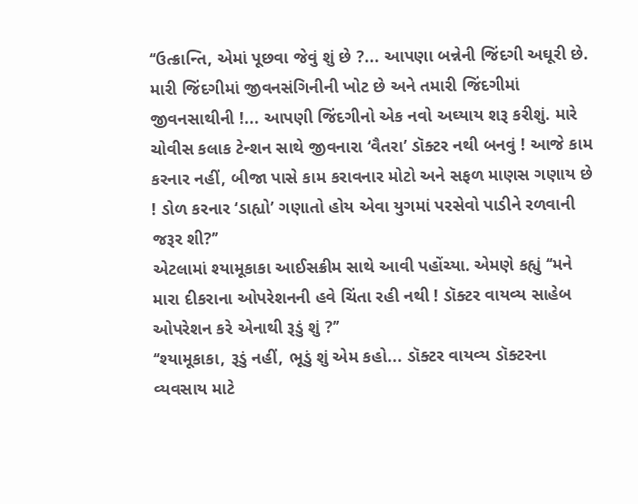‘‘ઉત્ક્રાન્તિ, એમાં પૂછવા જેવું શું છે ?... આપણા બન્નેની જિંદગી અઘૂરી છે. મારી જિંદગીમાં જીવનસંગિનીની ખોટ છે અને તમારી જિંદગીમાં જીવનસાથીની !... આપણી જિંદગીનો એક નવો અઘ્યાય શરૂ કરીશું. મારે ચોવીસ કલાક ટેન્શન સાથે જીવનારા ‘વૈતરા’ ડૉક્ટર નથી બનવું ! આજે કામ કરનાર નહીં, બીજા પાસે કામ કરાવનાર મોટો અને સફળ માણસ ગણાય છે ! ડોળ કરનાર ‘ડાહ્યો’ ગણાતો હોય એવા યુગમાં પરસેવો પાડીને રળવાની જરૂર શી?’’
એટલામાં શ્યામૂકાકા આઈસક્રીમ સાથે આવી પહોંચ્યા. એમણે કહ્યું ‘‘મને મારા દીકરાના ઓપરેશનની હવે ચિંતા રહી નથી ! ડૉક્ટર વાયવ્ય સાહેબ ઓપરેશન કરે એનાથી રૂડું શું ?’’
‘‘શ્યામૂકાકા, રૂડું નહીં, ભૂડું શું એમ કહો... ડૉક્ટર વાયવ્ય ડૉક્ટરના વ્યવસાય માટે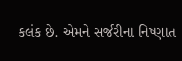કલંક છે. એમને સર્જરીના નિષ્ણાત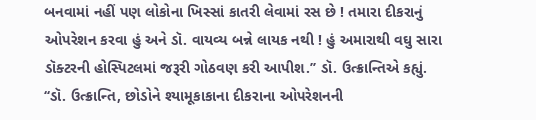બનવામાં નહીં પણ લોકોના ખિસ્સાં કાતરી લેવામાં રસ છે ! તમારા દીકરાનું ઓપરેશન કરવા હું અને ડૉ. વાયવ્ય બન્ને લાયક નથી ! હું અમારાથી વઘુ સારા ડૉક્ટરની હોસ્પિટલમાં જરૂરી ગોઠવણ કરી આપીશ.’’ ડૉ. ઉત્ક્રાન્તિએ કહ્યું.
‘‘ડૉ. ઉત્ક્રાન્તિ, છોડોને શ્યામૂકાકાના દીકરાના ઓપરેશનની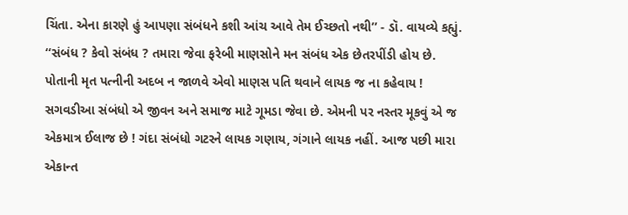ચિંતા. એના કારણે હું આપણા સંબંધને કશી આંચ આવે તેમ ઈચ્છતો નથી’’ - ડૉ. વાયવ્યે કહ્યું.
‘‘સંબંધ ? કેવો સંબંધ ? તમારા જેવા ફરેબી માણસોને મન સંબંધ એક છેતરપીંડી હોય છે. પોતાની મૃત પત્નીની અદબ ન જાળવે એવો માણસ પતિ થવાને લાયક જ ના કહેવાય ! સગવડીઆ સંબંધો એ જીવન અને સમાજ માટે ગૂમડા જેવા છે. એમની પર નસ્તર મૂકવું એ જ એકમાત્ર ઈલાજ છે ! ગંદા સંબંધો ગટરને લાયક ગણાય, ગંગાને લાયક નહીં. આજ પછી મારા એકાન્ત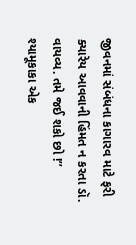જીવનમાં સંબંધના કાગારવ માટે ફરી ક્યારેય આવવાની હિંમત ન કરતા ડૉ. વાયવ્ય. તમે જઈ શકો છો !’’
શ્યામૂકાકા એક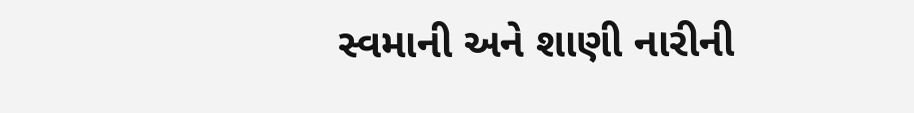સ્વમાની અને શાણી નારીની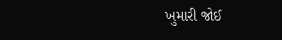ખુમારી જોઈ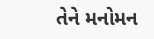તેને મનોમન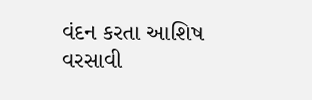વંદન કરતા આશિષ વરસાવી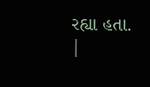રહ્યા હતા.
|